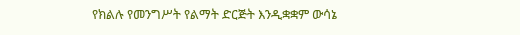የክልሉ የመንግሥት የልማት ድርጅት እንዲቋቋም ውሳኔ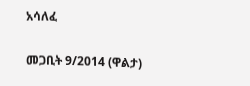አሳለፈ

መጋቢት 9/2014 (ዋልታ)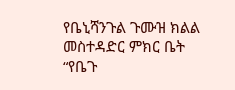የቤኒሻንጉል ጉሙዝ ክልል መስተዳድር ምክር ቤት “የቤጉ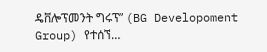ዴቨሎፕመንት ግሩፕ” (BG Developoment Group) የተሰኘ…